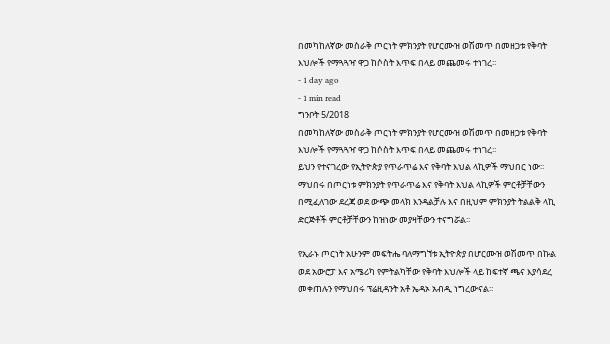በመካከለኛው መስራቅ ጦርነት ምክንያት የሆርሙዝ ወሽመጥ በመዘጋቱ የቅባት እህሎች የማጓጓዣ ዋጋ ከሶስት እጥፍ በላይ መጨመሩ ተነገረ፡፡
- 1 day ago
- 1 min read
ግንቦት 5/2018
በመካከለኛው መስራቅ ጦርነት ምክንያት የሆርሙዝ ወሽመጥ በመዘጋቱ የቅባት እህሎች የማጓጓዣ ዋጋ ከሶስት እጥፍ በላይ መጨመሩ ተነገረ፡፡
ይህን የተናገረው የኢትዮጵያ የጥራጥሬ እና የቅባት እህል ላኪዎች ማህበር ነው፡፡
ማህበሩ በጦርነቱ ምክንያት የጥራጥሬ እና የቅባት እህል ላኪዎች ምርቶቻቸውን በሚፈለገው ደረጃ ወደ ውጭ መላክ እንዳልቻሉ እና በዚህም ምክንያት ትልልቅ ላኪ ድርጅቶች ምርቶቻቸውን ከዝነው መያዛቸውን ተናግሯል፡፡

የኢራኑ ጦርነት አሁንም መፍትሔ ባለማግኘቱ ኢትዮጵያ በሆርሙዝ ወሽመጥ በኩል ወደ አውሮፓ እና አሜሪካ የምትልካቸው የቅባት እህሎች ላይ ከፍተኛ ጫና እያሳደረ መቀጠሉን የማህበሩ ፕሬዚዳንት አቶ ኤዳኦ አብዲ ነግረውናል፡፡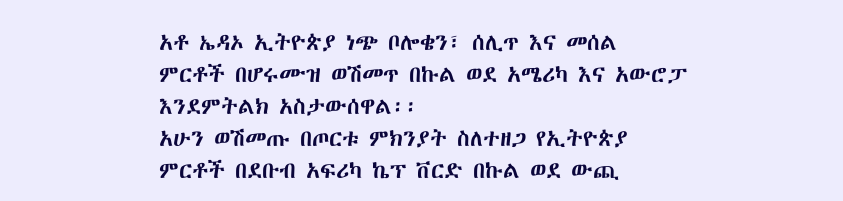አቶ ኤዳኦ ኢትዮጵያ ነጭ ቦሎቄን፣ ሰሊጥ እና መሰል ምርቶች በሆሩሙዝ ወሽመጥ በኩል ወደ አሜሪካ እና አውሮፓ እንደምትልክ አስታውሰዋል፡፡
አሁን ወሽመጡ በጦርቱ ምክንያት ስለተዘጋ የኢትዮጵያ ምርቶች በደቡብ አፍሪካ ኬፕ ቨርድ በኩል ወደ ውጪ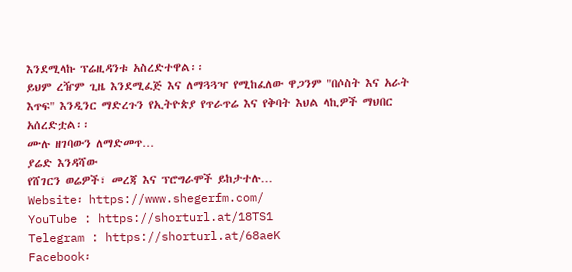እንደሚላኩ ፕሬዚዳንቱ አስረድተዋል፡፡
ይህም ረዥም ጊዜ እንደሚፈጅ እና ለማጓጓዣ የሚከፈለው ዋጋንም "በሶስት እና አራት እጥፍ" እንዲንር ማድረጉን የኢትዮጵያ የጥራጥሬ እና የቅባት እህል ላኪዎች ማህበር አሰረድቷል፡፡
ሙሉ ዘገባውን ለማድመጥ…
ያሬድ እንዳሻው
የሸገርን ወሬዎች፣ መረጃ እና ፕሮግራሞች ይከታተሉ…
Website፡ https://www.shegerfm.com/
YouTube : https://shorturl.at/18TS1
Telegram : https://shorturl.at/68aeK
Facebook፡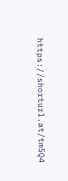https://shorturl.at/tm5Q4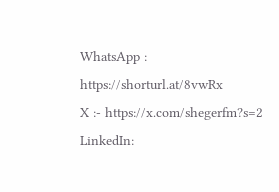WhatsApp : https://shorturl.at/8vwRx
X :- https://x.com/shegerfm?s=2
LinkedIn: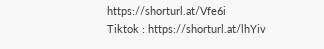https://shorturl.at/Vfe6i
Tiktok : https://shorturl.at/lhYiv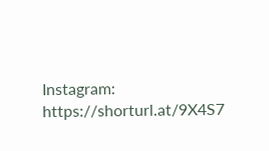Instagram: https://shorturl.at/9X4S7